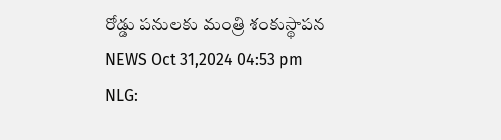రోడ్డు పనులకు మంత్రి శంకుస్థాపన
NEWS Oct 31,2024 04:53 pm
NLG: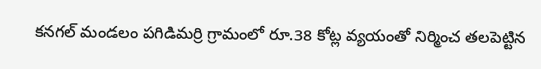కనగల్ మండలం పగిడిమర్రి గ్రామంలో రూ.38 కోట్ల వ్యయంతో నిర్మించ తలపెట్టిన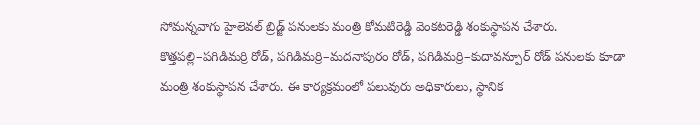సోమన్నవాగు హైలెవల్ బ్రిడ్జ్ పనులకు మంత్రి కోమటిరెడ్డి వెంకటరెడ్డి శంకుస్థాపన చేశారు. కొత్తపల్లి–పగిడిమర్రి రోడ్, పగిడిమర్రి–మదనాపురం రోడ్, పగిడిమర్రి–కుదావన్పూర్ రోడ్ పనులకు కూడా మంత్రి శంకుస్థాపన చేశారు. ఈ కార్యక్రమంలో పలువురు అధికారులు, స్థానిక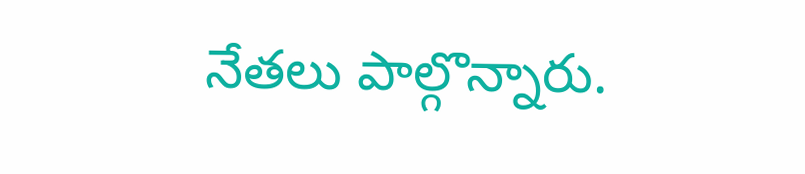నేతలు పాల్గొన్నారు.